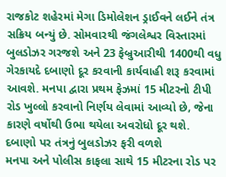રાજકોટ શહેરમાં મેગા ડિમોલેશન ડ્રાઈવને લઈને તંત્ર સક્રિય બન્યું છે. સોમવારથી જંગલેશ્વર વિસ્તારમાં બુલડોઝર ગરજશે અને 23 ફેબ્રુઆરીથી 1400થી વધુ ગેરકાયદે દબાણો દૂર કરવાની કાર્યવાહી શરૂ કરવામાં આવશે. મનપા દ્વારા પ્રથમ ફેઝમાં 15 મીટરનો ટીપી રોડ ખુલ્લો કરવાનો નિર્ણય લેવામાં આવ્યો છે, જેના કારણે વર્ષોથી ઉભા થયેલા અવરોધો દૂર થશે.
દબાણો પર તંત્રનું બુલડોઝર ફરી વળશે
મનપા અને પોલીસ કાફલા સાથે 15 મીટરના રોડ પર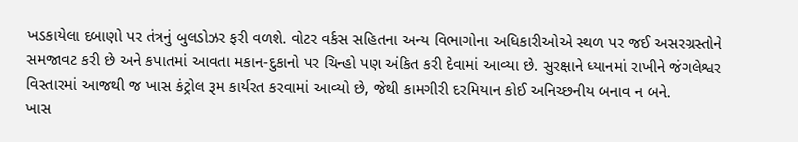ખડકાયેલા દબાણો પર તંત્રનું બુલડોઝર ફરી વળશે. વોટર વર્કસ સહિતના અન્ય વિભાગોના અધિકારીઓએ સ્થળ પર જઈ અસરગ્રસ્તોને સમજાવટ કરી છે અને કપાતમાં આવતા મકાન-દુકાનો પર ચિન્હો પણ અંકિત કરી દેવામાં આવ્યા છે. સુરક્ષાને ધ્યાનમાં રાખીને જંગલેશ્વર વિસ્તારમાં આજથી જ ખાસ કંટ્રોલ રૂમ કાર્યરત કરવામાં આવ્યો છે, જેથી કામગીરી દરમિયાન કોઈ અનિચ્છનીય બનાવ ન બને.
ખાસ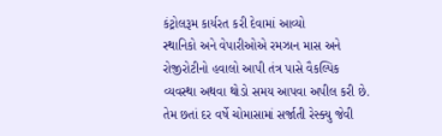કંટ્રોલરૂમ કાર્યરત કરી દેવામાં આવ્યો
સ્થાનિકો અને વેપારીઓએ રમઝાન માસ અને રોજીરોટીનો હવાલો આપી તંત્ર પાસે વૈકલ્પિક વ્યવસ્થા અથવા થોડો સમય આપવા અપીલ કરી છે. તેમ છતાં દર વર્ષે ચોમાસામાં સર્જાતી રેસ્ક્યુ જેવી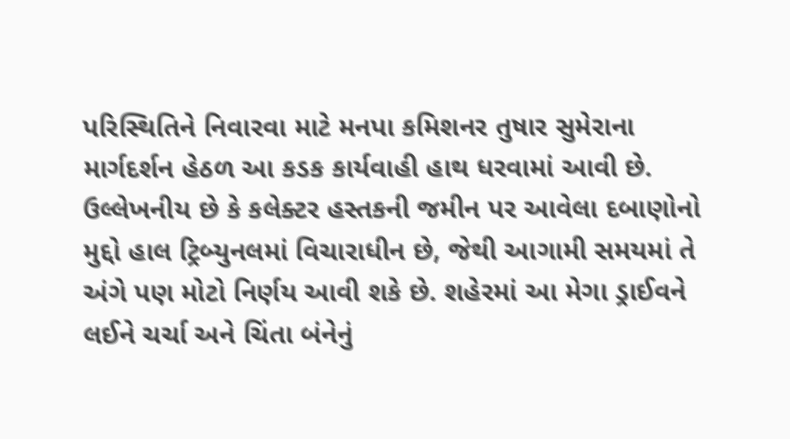પરિસ્થિતિને નિવારવા માટે મનપા કમિશનર તુષાર સુમેરાના માર્ગદર્શન હેઠળ આ કડક કાર્યવાહી હાથ ધરવામાં આવી છે. ઉલ્લેખનીય છે કે કલેક્ટર હસ્તકની જમીન પર આવેલા દબાણોનો મુદ્દો હાલ ટ્રિબ્યુનલમાં વિચારાધીન છે, જેથી આગામી સમયમાં તે અંગે પણ મોટો નિર્ણય આવી શકે છે. શહેરમાં આ મેગા ડ્રાઈવને લઈને ચર્ચા અને ચિંતા બંનેનું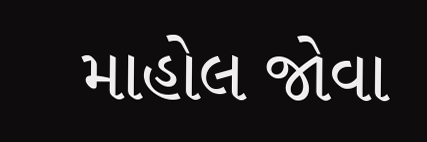માહોલ જોવા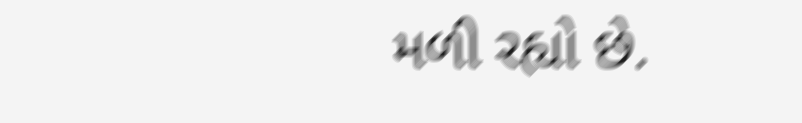મળી રહ્યો છે.